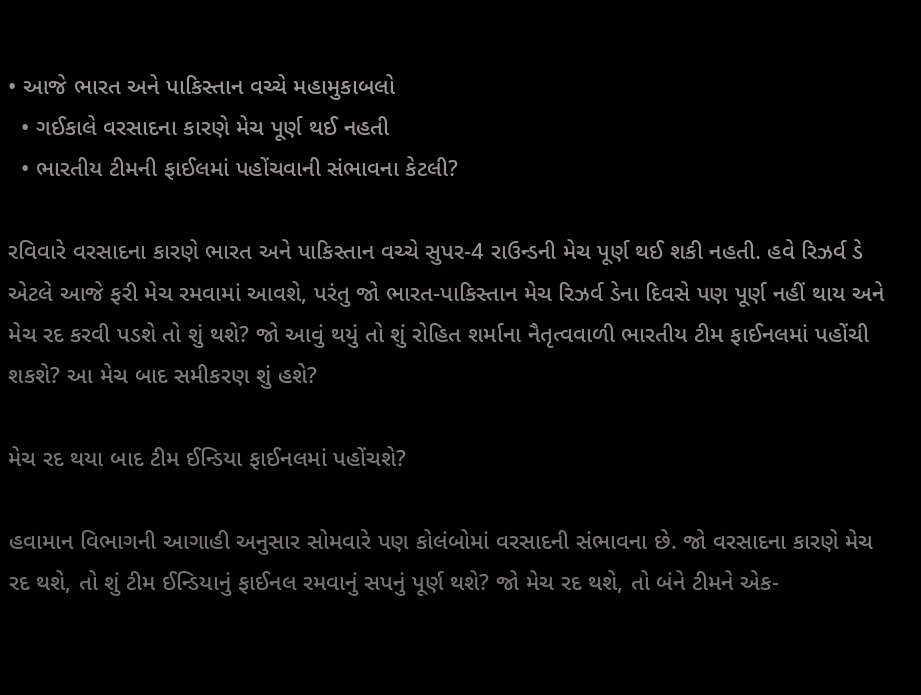• આજે ભારત અને પાકિસ્તાન વચ્ચે મહામુકાબલો
  • ગઈકાલે વરસાદના કારણે મેચ પૂર્ણ થઈ નહતી
  • ભારતીય ટીમની ફાઈલમાં પહોંચવાની સંભાવના કેટલી?

રવિવારે વરસાદના કારણે ભારત અને પાકિસ્તાન વચ્ચે સુપર-4 રાઉન્ડની મેચ પૂર્ણ થઈ શકી નહતી. હવે રિઝર્વ ડે એટલે આજે ફરી મેચ રમવામાં આવશે, પરંતુ જો ભારત-પાકિસ્તાન મેચ રિઝર્વ ડેના દિવસે પણ પૂર્ણ નહીં થાય અને મેચ રદ કરવી પડશે તો શું થશે? જો આવું થયું તો શું રોહિત શર્માના નૈતૃત્વવાળી ભારતીય ટીમ ફાઈનલમાં પહોંચી શકશે? આ મેચ બાદ સમીકરણ શું હશે?

મેચ રદ થયા બાદ ટીમ ઈન્ડિયા ફાઈનલમાં પહોંચશે?

હવામાન વિભાગની આગાહી અનુસાર સોમવારે પણ કોલંબોમાં વરસાદની સંભાવના છે. જો વરસાદના કારણે મેચ રદ થશે, તો શું ટીમ ઈન્ડિયાનું ફાઈનલ રમવાનું સપનું પૂર્ણ થશે? જો મેચ રદ થશે, તો બંને ટીમને એક-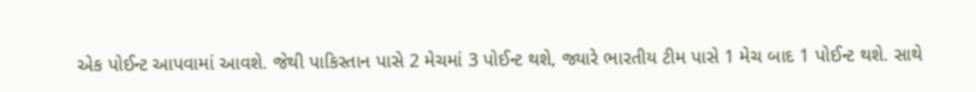એક પોઈન્ટ આપવામાં આવશે. જેથી પાકિસ્તાન પાસે 2 મેચમાં 3 પોઈન્ટ થશે, જ્યારે ભારતીય ટીમ પાસે 1 મેચ બાદ 1 પોઈન્ટ થશે. સાથે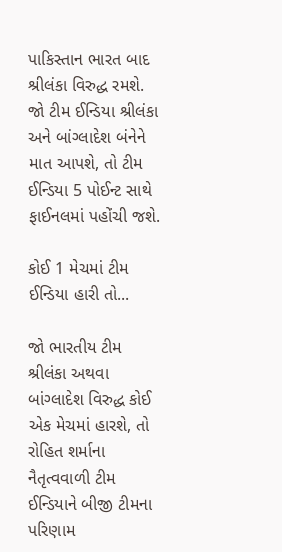પાકિસ્તાન ભારત બાદ શ્રીલંકા વિરુદ્ધ રમશે. જો ટીમ ઈન્ડિયા શ્રીલંકા અને બાંગ્લાદેશ બંનેને માત આપશે, તો ટીમ ઈન્ડિયા 5 પોઈન્ટ સાથે ફાઈનલમાં પહોંચી જશે.

કોઈ 1 મેચમાં ટીમ ઈન્ડિયા હારી તો...

જો ભારતીય ટીમ શ્રીલંકા અથવા બાંગ્લાદેશ વિરુદ્ધ કોઈ એક મેચમાં હારશે, તો રોહિત શર્માના નૈતૃત્વવાળી ટીમ ઈન્ડિયાને બીજી ટીમના પરિણામ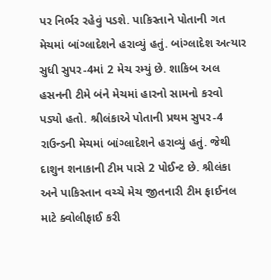પર નિર્ભર રહેવું પડશે. પાકિસ્તાને પોતાની ગત મેચમાં બાંગ્લાદેશને હરાવ્યું હતું. બાંગ્લાદેશ અત્યાર સુધી સુપર-4માં 2 મેચ રમ્યું છે. શાકિબ અલ હસનની ટીમે બંને મેચમાં હારનો સામનો કરવો પડ્યો હતો. શ્રીલંકાએ પોતાની પ્રથમ સુપર-4 રાઉન્ડની મેચમાં બાંગ્લાદેશને હરાવ્યું હતું. જેથી દાશુન શનાકાની ટીમ પાસે 2 પોઈન્ટ છે. શ્રીલંકા અને પાકિસ્તાન વચ્ચે મેચ જીતનારી ટીમ ફાઈનલ માટે ક્વોલીફાઈ કરી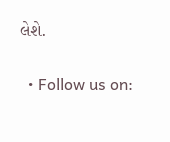લેશે.

  • Follow us on: